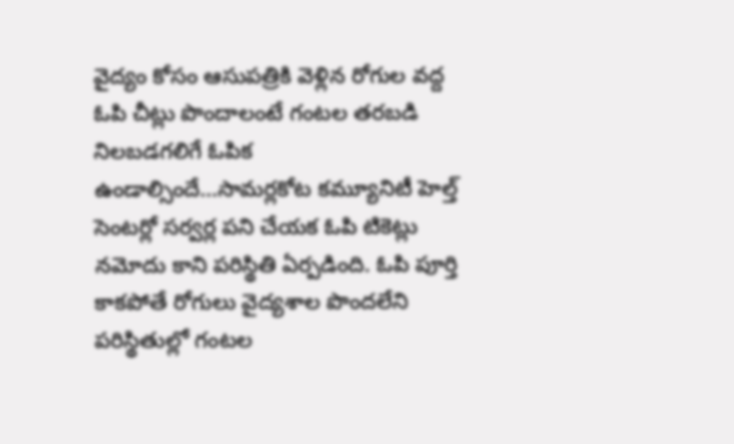వైద్యం కోసం ఆసుపత్రికి వెళ్లిన రోగుల వద్ద ఓపి చీట్లు పొందాలంటే గంటల తరబడి నిలబడగలిగే ఓపిక ఉండాల్సిందే…సామర్లకోట కమ్యూనిటీ హెల్త్ సెంటర్లో సర్వర్ల పని చేయక ఓపి టికెట్లు నమోదు కాని పరిస్థితి ఏర్పడింది. ఓపి పూర్తి కాకపోతే రోగులు వైద్యశాల పొందలేని పరిస్థితుల్లో గంటల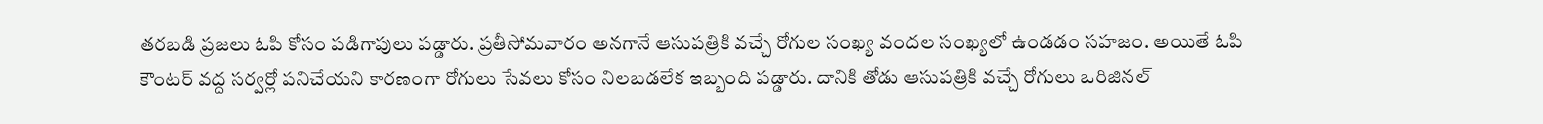తరబడి ప్రజలు ఓపి కోసం పడిగాపులు పడ్డారు. ప్రతీసోమవారం అనగానే ఆసుపత్రికి వచ్చే రోగుల సంఖ్య వందల సంఖ్యలో ఉండడం సహజం. అయితే ఓపి కౌంటర్ వద్ద సర్వర్లో పనిచేయని కారణంగా రోగులు సేవలు కోసం నిలబడలేక ఇబ్బంది పడ్డారు. దానికి తోడు ఆసుపత్రికి వచ్చే రోగులు ఒరిజినల్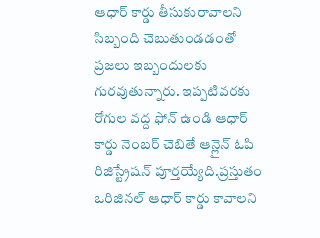ఆధార్ కార్డు తీసుకురావాలని సిబ్బంది చెబుతుండడంతో ప్రజలు ఇబ్బందులకు గురవుతున్నారు. ఇప్పటివరకు రోగుల వద్ద ఫోన్ ఉండి ఆధార్ కార్డు నెంబర్ చెబితే ఆన్లైన్ ఓపి రిజిస్ట్రేషన్ పూర్తయ్యేది.ప్రస్తుతం ఒరిజినల్ ఆధార్ కార్డు కావాలని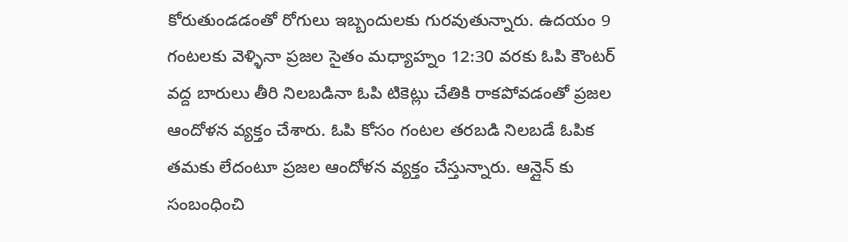కోరుతుండడంతో రోగులు ఇబ్బందులకు గురవుతున్నారు. ఉదయం 9 గంటలకు వెళ్ళినా ప్రజల సైతం మధ్యాహ్నం 12:30 వరకు ఓపి కౌంటర్ వద్ద బారులు తీరి నిలబడినా ఓపి టికెట్లు చేతికి రాకపోవడంతో ప్రజల ఆందోళన వ్యక్తం చేశారు. ఓపి కోసం గంటల తరబడి నిలబడే ఓపిక తమకు లేదంటూ ప్రజల ఆందోళన వ్యక్తం చేస్తున్నారు. ఆన్లైన్ కు సంబంధించి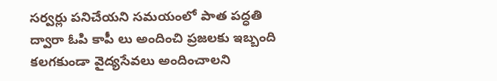సర్వర్లు పనిచేయని సమయంలో పాత పద్ధతి ద్వారా ఓపి కాపీ లు అందించి ప్రజలకు ఇబ్బంది కలగకుండా వైద్యసేవలు అందించాలని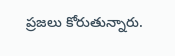ప్రజలు కోరుతున్నారు.